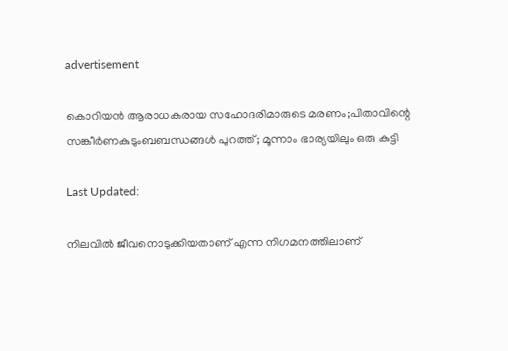advertisement

കൊറിയൻ ആരാധകരായ സഹോദരിമാരുടെ മരണം;പിതാവിന്റെ സങ്കീർണകുടുംബബന്ധങ്ങൾ പുറത്ത്; മൂന്നാം ഭാര്യയിലും ഒരു കുട്ടി

Last Updated:

നിലവിൽ ജീവനൊടുക്കിയതാണ് എന്ന നിഗമനത്തിലാണ്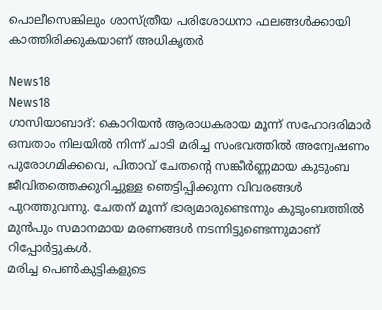പൊലീസെങ്കിലും ശാസ്ത്രീയ പരിശോധനാ ഫലങ്ങൾക്കായി കാത്തിരിക്കുകയാണ് അധികൃതർ

News18
News18
ഗാസിയാബാദ്: കൊറിയൻ ആരാധകരായ മൂന്ന് സഹോദരിമാർ ഒമ്പതാം നിലയിൽ നിന്ന് ചാടി മരിച്ച സംഭവത്തിൽ അന്വേഷണം പുരോഗമിക്കവെ, പിതാവ് ചേതന്റെ സങ്കീർണ്ണമായ കുടുംബ ജീവിതത്തെക്കുറിച്ചുള്ള ഞെട്ടിപ്പിക്കുന്ന വിവരങ്ങൾ പുറത്തുവന്നു. ചേതന് മൂന്ന് ഭാര്യമാരുണ്ടെന്നും കുടുംബത്തിൽ മുൻപും സമാനമായ മരണങ്ങൾ നടന്നിട്ടുണ്ടെന്നുമാണ് റിപ്പോർട്ടുകൾ.
മരിച്ച പെൺകുട്ടികളുടെ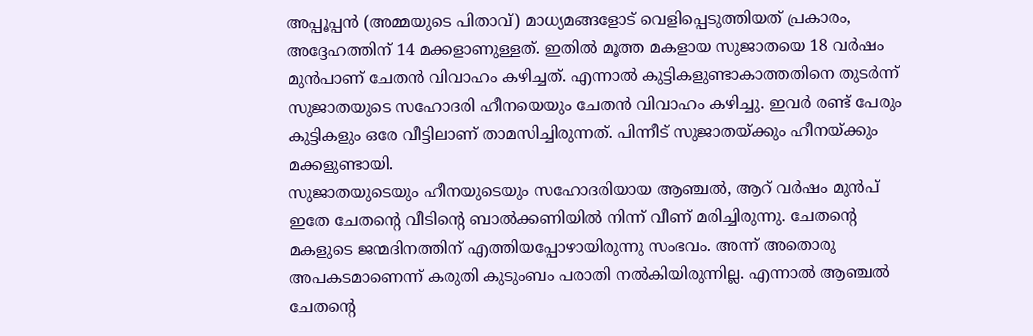അപ്പൂപ്പൻ (അമ്മയുടെ പിതാവ്) മാധ്യമങ്ങളോട് വെളിപ്പെടുത്തിയത് പ്രകാരം, അദ്ദേഹത്തിന് 14 മക്കളാണുള്ളത്. ഇതിൽ മൂത്ത മകളായ സുജാതയെ 18 വർഷം മുൻപാണ് ചേതൻ വിവാഹം കഴിച്ചത്. എന്നാൽ കുട്ടികളുണ്ടാകാത്തതിനെ തുടർന്ന് സുജാതയുടെ സഹോദരി ഹീനയെയും ചേതൻ വിവാഹം കഴിച്ചു. ഇവർ രണ്ട് പേരും കുട്ടികളും ഒരേ വീട്ടിലാണ് താമസിച്ചിരുന്നത്. പിന്നീട് സുജാതയ്ക്കും ഹീനയ്ക്കും മക്കളുണ്ടായി.
സുജാതയുടെയും ഹീനയുടെയും സഹോദരിയായ ആഞ്ചൽ, ആറ് വർഷം മുൻപ് ഇതേ ചേതന്റെ വീടിന്റെ ബാൽക്കണിയിൽ നിന്ന് വീണ് മരിച്ചിരുന്നു. ചേതന്റെ മകളുടെ ജന്മദിനത്തിന് എത്തിയപ്പോഴായിരുന്നു സംഭവം. അന്ന് അതൊരു അപകടമാണെന്ന് കരുതി കുടുംബം പരാതി നൽകിയിരുന്നില്ല. എന്നാൽ ആഞ്ചൽ ചേതന്റെ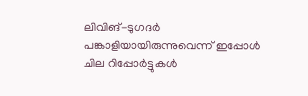ലിവിങ്-ടുഗദർ പങ്കാളിയായിരുന്നുവെന്ന് ഇപ്പോൾ ചില റിപ്പോർട്ടുകൾ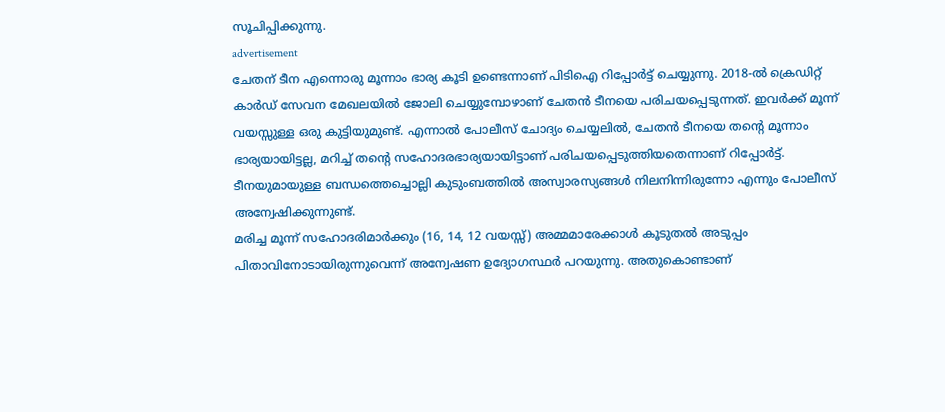സൂചിപ്പിക്കുന്നു.
advertisement
ചേതന് ടീന എന്നൊരു മൂന്നാം ഭാര്യ കൂടി ഉണ്ടെന്നാണ് പിടിഐ റിപ്പോർട്ട് ചെയ്യുന്നു. 2018-ൽ ക്രെഡിറ്റ് കാർഡ് സേവന മേഖലയിൽ ജോലി ചെയ്യുമ്പോഴാണ് ചേതൻ ടീനയെ പരിചയപ്പെടുന്നത്. ഇവർക്ക് മൂന്ന് വയസ്സുള്ള ഒരു കുട്ടിയുമുണ്ട്. എന്നാൽ പോലീസ് ചോദ്യം ചെയ്യലിൽ, ചേതൻ ടീനയെ തന്റെ മൂന്നാം ഭാര്യയായിട്ടല്ല, മറിച്ച് തന്റെ സഹോദരഭാര്യയായിട്ടാണ് പരിചയപ്പെടുത്തിയതെന്നാണ് റിപ്പോർട്ട്. ടീനയുമായുള്ള ബന്ധത്തെച്ചൊല്ലി കുടുംബത്തിൽ അസ്വാരസ്യങ്ങൾ നിലനിന്നിരുന്നോ എന്നും പോലീസ് അന്വേഷിക്കുന്നുണ്ട്.
മരിച്ച മൂന്ന് സഹോദരിമാർക്കും (16, 14, 12 വയസ്സ്) അമ്മമാരേക്കാൾ കൂടുതൽ അടുപ്പം പിതാവിനോടായിരുന്നുവെന്ന് അന്വേഷണ ഉദ്യോഗസ്ഥർ പറയുന്നു. അതുകൊണ്ടാണ്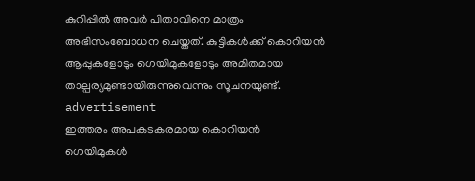കുറിപ്പിൽ അവർ പിതാവിനെ മാത്രം അഭിസംബോധന ചെയ്തത്. കുട്ടികൾക്ക് കൊറിയൻ ആപ്പുകളോടും ഗെയിമുകളോടും അമിതമായ താല്പര്യമുണ്ടായിരുന്നുവെന്നും സൂചനയുണ്ട്.
advertisement
ഇത്തരം അപകടകരമായ കൊറിയൻ ഗെയിമുകൾ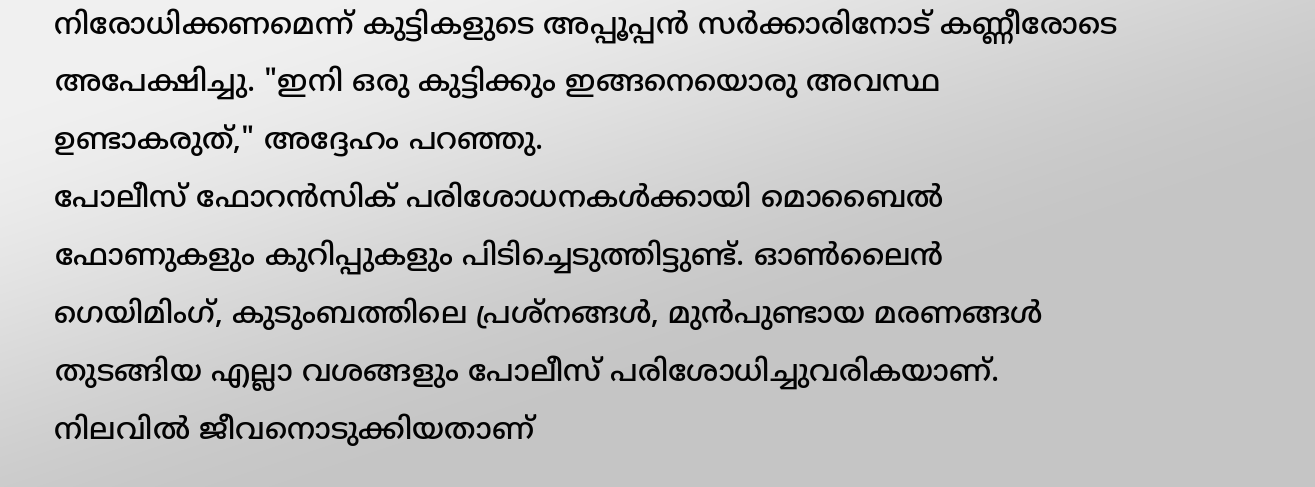നിരോധിക്കണമെന്ന് കുട്ടികളുടെ അപ്പൂപ്പൻ സർക്കാരിനോട് കണ്ണീരോടെ അപേക്ഷിച്ചു. "ഇനി ഒരു കുട്ടിക്കും ഇങ്ങനെയൊരു അവസ്ഥ ഉണ്ടാകരുത്," അദ്ദേഹം പറഞ്ഞു.
പോലീസ് ഫോറൻസിക് പരിശോധനകൾക്കായി മൊബൈൽ ഫോണുകളും കുറിപ്പുകളും പിടിച്ചെടുത്തിട്ടുണ്ട്. ഓൺലൈൻ ഗെയിമിംഗ്, കുടുംബത്തിലെ പ്രശ്നങ്ങൾ, മുൻപുണ്ടായ മരണങ്ങൾ തുടങ്ങിയ എല്ലാ വശങ്ങളും പോലീസ് പരിശോധിച്ചുവരികയാണ്. നിലവിൽ ജീവനൊടുക്കിയതാണ്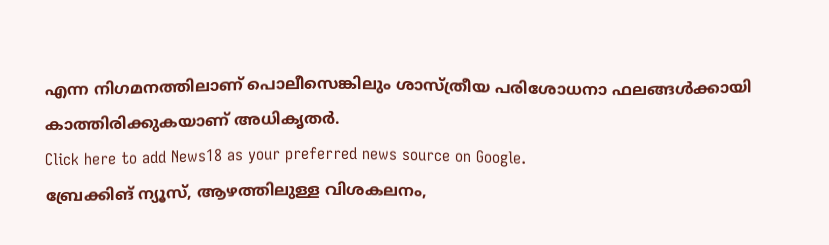എന്ന നിഗമനത്തിലാണ് പൊലീസെങ്കിലും ശാസ്ത്രീയ പരിശോധനാ ഫലങ്ങൾക്കായി കാത്തിരിക്കുകയാണ് അധികൃതർ.
Click here to add News18 as your preferred news source on Google.
ബ്രേക്കിങ് ന്യൂസ്, ആഴത്തിലുള്ള വിശകലനം,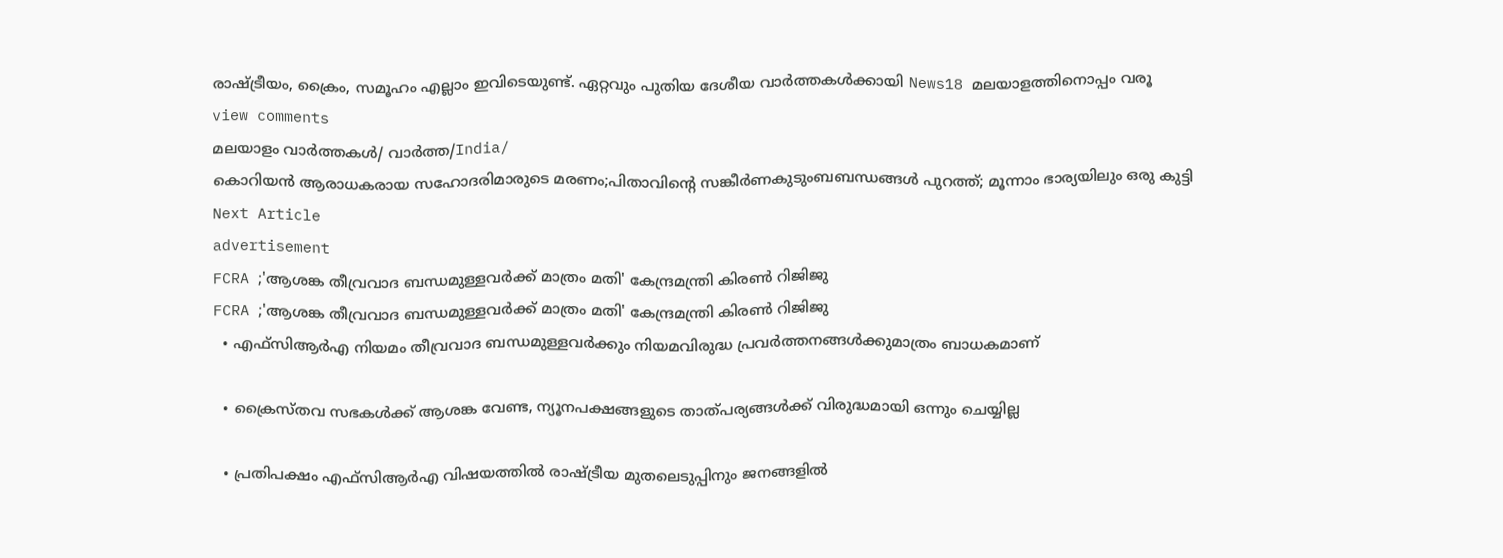രാഷ്ട്രീയം, ക്രൈം, സമൂഹം എല്ലാം ഇവിടെയുണ്ട്. ഏറ്റവും പുതിയ ദേശീയ വാർത്തകൾക്കായി News18 മലയാളത്തിനൊപ്പം വരൂ
view comments
മലയാളം വാർത്തകൾ/ വാർത്ത/India/
കൊറിയൻ ആരാധകരായ സഹോദരിമാരുടെ മരണം;പിതാവിന്റെ സങ്കീർണകുടുംബബന്ധങ്ങൾ പുറത്ത്; മൂന്നാം ഭാര്യയിലും ഒരു കുട്ടി
Next Article
advertisement
FCRA ;'ആശങ്ക തീവ്രവാദ ബന്ധമുള്ളവർക്ക് മാത്രം മതി' കേന്ദ്രമന്ത്രി കിരണ്‍ റിജിജു
FCRA ;'ആശങ്ക തീവ്രവാദ ബന്ധമുള്ളവർക്ക് മാത്രം മതി' കേന്ദ്രമന്ത്രി കിരണ്‍ റിജിജു
  • എഫ്‌സിആർഎ നിയമം തീവ്രവാദ ബന്ധമുള്ളവർക്കും നിയമവിരുദ്ധ പ്രവർത്തനങ്ങൾക്കുമാത്രം ബാധകമാണ്

  • ക്രൈസ്തവ സഭകൾക്ക് ആശങ്ക വേണ്ട, ന്യൂനപക്ഷങ്ങളുടെ താത്പര്യങ്ങൾക്ക് വിരുദ്ധമായി ഒന്നും ചെയ്യില്ല

  • പ്രതിപക്ഷം എഫ്‌സിആർഎ വിഷയത്തിൽ രാഷ്ട്രീയ മുതലെടുപ്പിനും ജനങ്ങളിൽ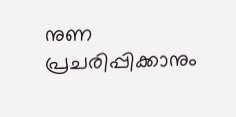നുണ പ്രചരിപ്പിക്കാനും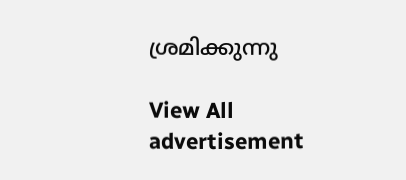ശ്രമിക്കുന്നു

View All
advertisement